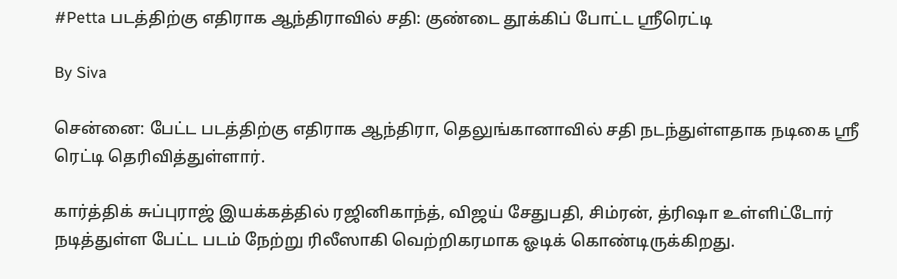#Petta படத்திற்கு எதிராக ஆந்திராவில் சதி: குண்டை தூக்கிப் போட்ட ஸ்ரீரெட்டி

By Siva

சென்னை: பேட்ட படத்திற்கு எதிராக ஆந்திரா, தெலுங்கானாவில் சதி நடந்துள்ளதாக நடிகை ஸ்ரீ ரெட்டி தெரிவித்துள்ளார்.

கார்த்திக் சுப்புராஜ் இயக்கத்தில் ரஜினிகாந்த், விஜய் சேதுபதி, சிம்ரன், த்ரிஷா உள்ளிட்டோர் நடித்துள்ள பேட்ட படம் நேற்று ரிலீஸாகி வெற்றிகரமாக ஓடிக் கொண்டிருக்கிறது.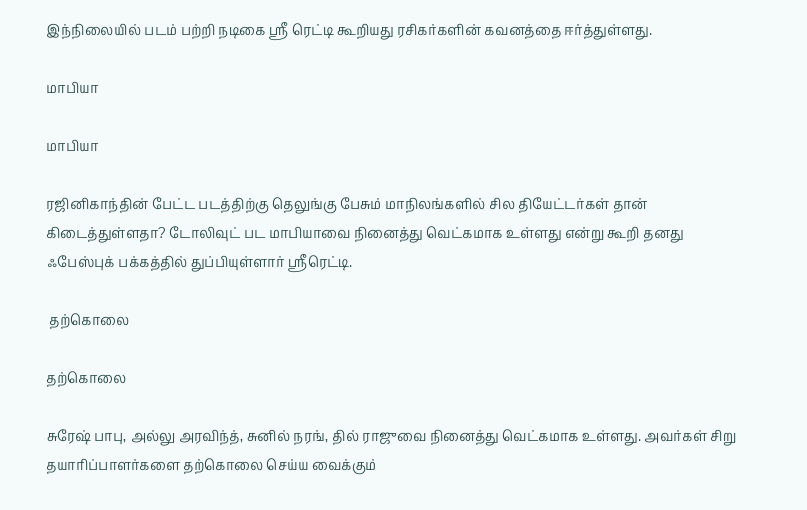இந்நிலையில் படம் பற்றி நடிகை ஸ்ரீ ரெட்டி கூறியது ரசிகர்களின் கவனத்தை ஈர்த்துள்ளது.

மாபியா

மாபியா

ரஜினிகாந்தின் பேட்ட படத்திற்கு தெலுங்கு பேசும் மாநிலங்களில் சில தியேட்டர்கள் தான் கிடைத்துள்ளதா? டோலிவுட் பட மாபியாவை நினைத்து வெட்கமாக உள்ளது என்று கூறி தனது ஃபேஸ்புக் பக்கத்தில் துப்பியுள்ளார் ஸ்ரீரெட்டி.

 தற்கொலை

தற்கொலை

சுரேஷ் பாபு, அல்லு அரவிந்த், சுனில் நரங், தில் ராஜுவை நினைத்து வெட்கமாக உள்ளது. அவர்கள் சிறு தயாரிப்பாளர்களை தற்கொலை செய்ய வைக்கும்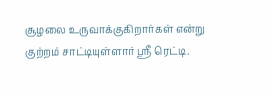சூழலை உருவாக்குகிறார்கள் என்று குற்றம் சாட்டியுள்ளார் ஸ்ரீ ரெட்டி.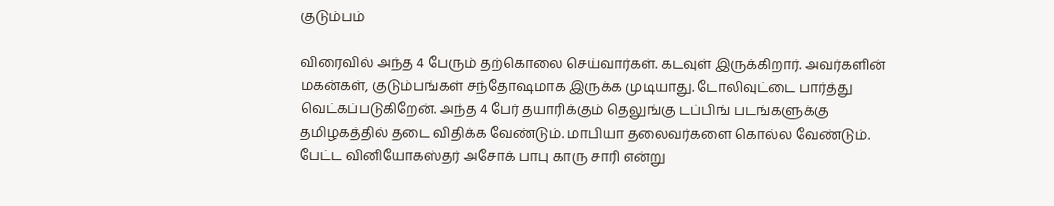குடும்பம்

விரைவில் அந்த 4 பேரும் தற்கொலை செய்வார்கள். கடவுள் இருக்கிறார். அவர்களின் மகன்கள், குடும்பங்கள் சந்தோஷமாக இருக்க முடியாது. டோலிவுட்டை பார்த்து வெட்கப்படுகிறேன். அந்த 4 பேர் தயாரிக்கும் தெலுங்கு டப்பிங் படங்களுக்கு தமிழகத்தில் தடை விதிக்க வேண்டும். மாபியா தலைவர்களை கொல்ல வேண்டும். பேட்ட வினியோகஸ்தர் அசோக் பாபு காரு சாரி என்று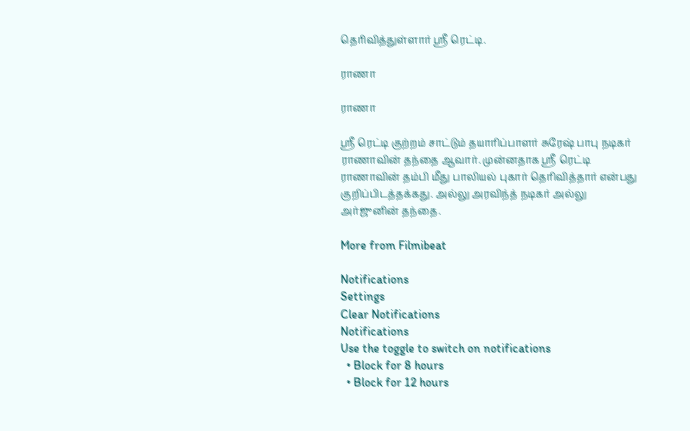தெரிவித்துள்ளார் ஸ்ரீ ரெட்டி.

ராணா

ராணா

ஸ்ரீ ரெட்டி குற்றம் சாட்டும் தயாரிப்பாளர் சுரேஷ் பாபு நடிகர் ராணாவின் தந்தை ஆவார். முன்னதாக ஸ்ரீ ரெட்டி ராணாவின் தம்பி மீது பாலியல் புகார் தெரிவித்தார் என்பது குறிப்பிடத்தக்கது. அல்லு அரவிந்த் நடிகர் அல்லு அர்ஜுனின் தந்தை.

More from Filmibeat

Notifications
Settings
Clear Notifications
Notifications
Use the toggle to switch on notifications
  • Block for 8 hours
  • Block for 12 hours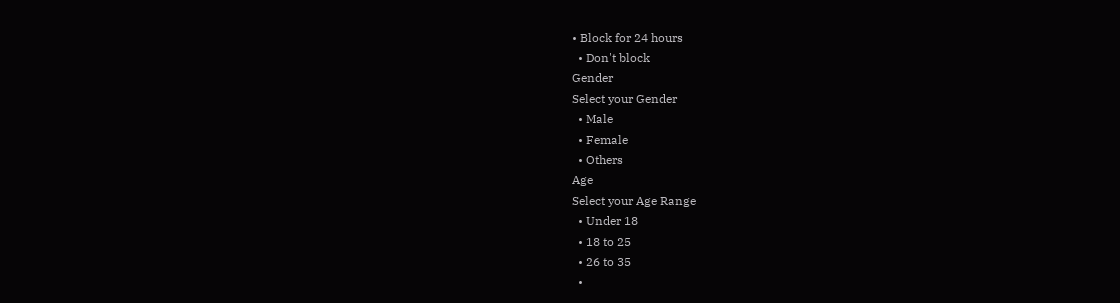• Block for 24 hours
  • Don't block
Gender
Select your Gender
  • Male
  • Female
  • Others
Age
Select your Age Range
  • Under 18
  • 18 to 25
  • 26 to 35
  •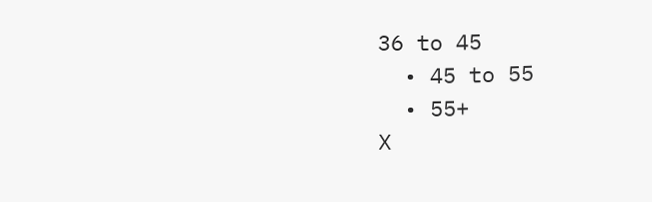36 to 45
  • 45 to 55
  • 55+
X